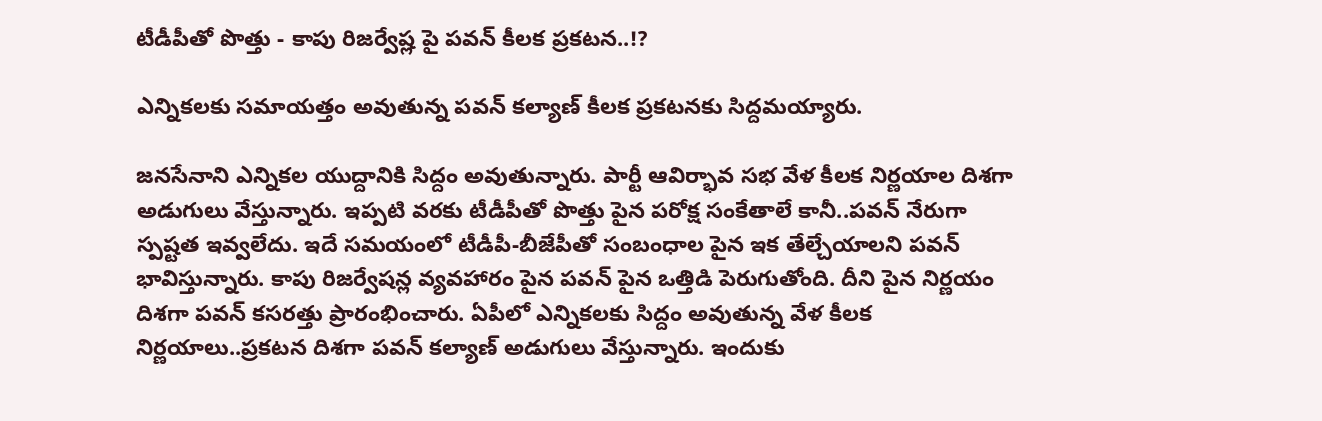టీడీపీతో పొత్తు - కాపు రిజర్వేష్ల పై పవన్ కీలక ప్రకటన..!?

ఎన్నికలకు సమాయత్తం అవుతున్న పవన్ కల్యాణ్ కీలక ప్రకటనకు సిద్దమయ్యారు.

జనసేనాని ఎన్నికల యుద్దానికి సిద్దం అవుతున్నారు. పార్టీ ఆవిర్భావ సభ వేళ కీలక నిర్ణయాల దిశగా అడుగులు వేస్తున్నారు. ఇప్పటి వరకు టీడీపీతో పొత్తు పైన పరోక్ష సంకేతాలే కానీ..పవన్ నేరుగా స్పష్టత ఇవ్వలేదు. ఇదే సమయంలో టీడీపీ-బీజేపీతో సంబంధాల పైన ఇక తేల్చేయాలని పవన్ భావిస్తున్నారు. కాపు రిజర్వేషన్ల వ్యవహారం పైన పవన్ పైన ఒత్తిడి పెరుగుతోంది. దీని పైన నిర్ణయం దిశగా పవన్ కసరత్తు ప్రారంభించారు. ఏపీలో ఎన్నికలకు సిద్దం అవుతున్న వేళ కీలక నిర్ణయాలు..ప్రకటన దిశగా పవన్ కల్యాణ్ అడుగులు వేస్తున్నారు. ఇందుకు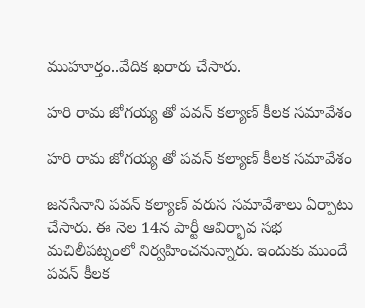ముహూర్తం..వేదిక ఖరారు చేసారు.

హరి రామ జోగయ్య తో పవన్ కల్యాణ్ కీలక సమావేశం

హరి రామ జోగయ్య తో పవన్ కల్యాణ్ కీలక సమావేశం

జనసేనాని పవన్ కల్యాణ్ వరుస సమావేశాలు ఏర్పాటు చేసారు. ఈ నెల 14న పార్టీ ఆవిర్భావ సభ మచిలీపట్నంలో నిర్వహించనున్నారు. ఇందుకు ముందే పవన్ కీలక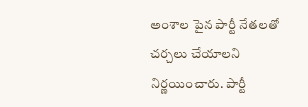అంశాల పైన పార్టీ నేతలతో చర్చలు చేయాలని నిర్ణయించారు. పార్టీ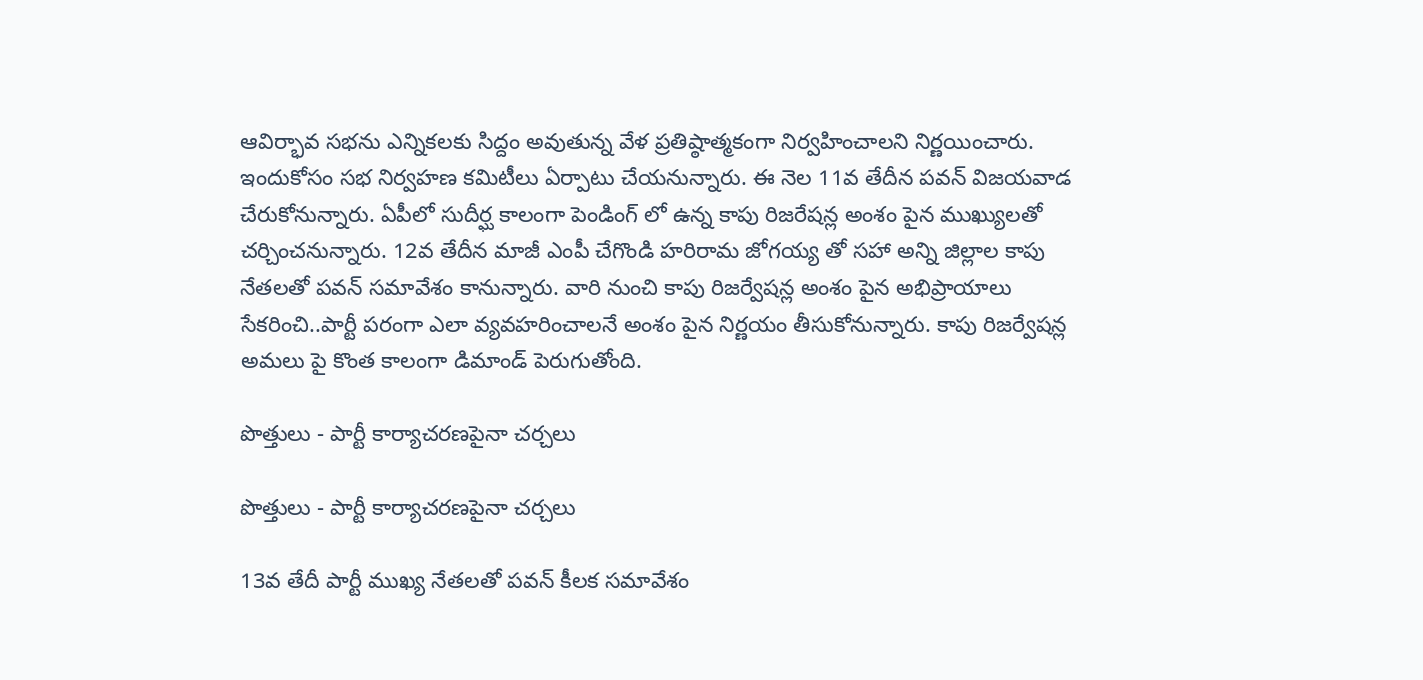ఆవిర్భావ సభను ఎన్నికలకు సిద్దం అవుతున్న వేళ ప్రతిష్ఠాత్మకంగా నిర్వహించాలని నిర్ణయించారు. ఇందుకోసం సభ నిర్వహణ కమిటీలు ఏర్పాటు చేయనున్నారు. ఈ నెల 11వ తేదీన పవన్ విజయవాడ చేరుకోనున్నారు. ఏపీలో సుదీర్ఘ కాలంగా పెండింగ్ లో ఉన్న కాపు రిజరేషన్ల అంశం పైన ముఖ్యులతో చర్చించనున్నారు. 12వ తేదీన మాజీ ఎంపీ చేగొండి హరిరామ జోగయ్య తో సహా అన్ని జిల్లాల కాపు నేతలతో పవన్ సమావేశం కానున్నారు. వారి నుంచి కాపు రిజర్వేషన్ల అంశం పైన అభిప్రాయాలు సేకరించి..పార్టీ పరంగా ఎలా వ్యవహరించాలనే అంశం పైన నిర్ణయం తీసుకోనున్నారు. కాపు రిజర్వేషన్ల అమలు పై కొంత కాలంగా డిమాండ్ పెరుగుతోంది.

పొత్తులు - పార్టీ కార్యాచరణపైనా చర్చలు

పొత్తులు - పార్టీ కార్యాచరణపైనా చర్చలు

13వ తేదీ పార్టీ ముఖ్య నేతలతో పవన్ కీలక సమావేశం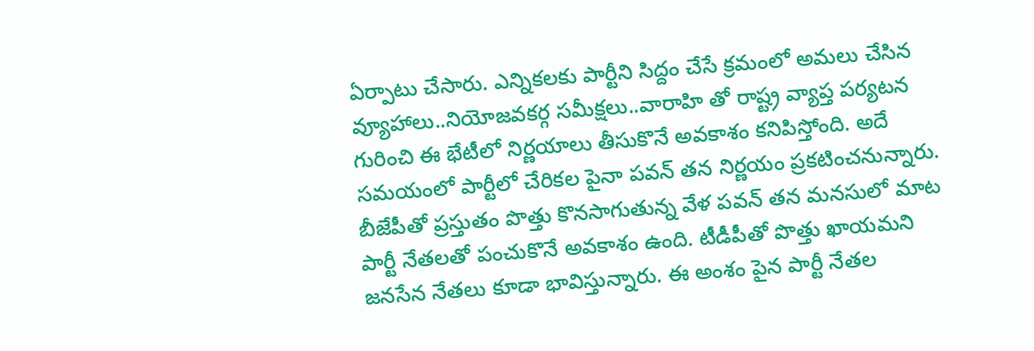ఏర్పాటు చేసారు. ఎన్నికలకు పార్టీని సిద్దం చేసే క్రమంలో అమలు చేసిన వ్యూహాలు..నియోజవకర్గ సమీక్షలు..వారాహి తో రాష్ట్ర వ్యాప్త పర్యటన గురించి ఈ భేటీలో నిర్ణయాలు తీసుకొనే అవకాశం కనిపిస్తోంది. అదే సమయంలో పార్టీలో చేరికల పైనా పవన్ తన నిర్ణయం ప్రకటించనున్నారు. బీజేపీతో ప్రస్తుతం పొత్తు కొనసాగుతున్న వేళ పవన్ తన మనసులో మాట పార్టీ నేతలతో పంచుకొనే అవకాశం ఉంది. టీడీపీతో పొత్తు ఖాయమని జనసేన నేతలు కూడా భావిస్తున్నారు. ఈ అంశం పైన పార్టీ నేతల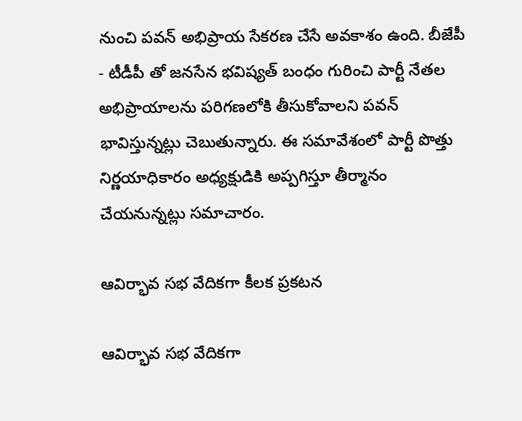నుంచి పవన్ అభిప్రాయ సేకరణ చేసే అవకాశం ఉంది. బీజేపీ - టీడీపీ తో జనసేన భవిష్యత్ బంధం గురించి పార్టీ నేతల అభిప్రాయాలను పరిగణలోకి తీసుకోవాలని పవన్ భావిస్తున్నట్లు చెబుతున్నారు. ఈ సమావేశంలో పార్టీ పొత్తు నిర్ణయాధికారం అధ్యక్షుడికి అప్పగిస్తూ తీర్మానం చేయనున్నట్లు సమాచారం.

ఆవిర్భావ సభ వేదికగా కీలక ప్రకటన

ఆవిర్భావ సభ వేదికగా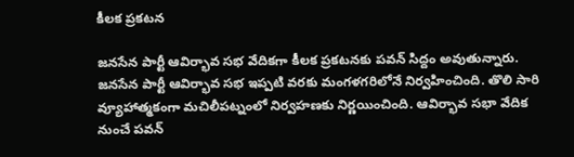కీలక ప్రకటన

జనసేన పార్టీ ఆవిర్భావ సభ వేదికగా కీలక ప్రకటనకు పవన్ సిద్దం అవుతున్నారు. జనసేన పార్టీ ఆవిర్భావ సభ ఇప్పటి వరకు మంగళగరిలోనే నిర్వహించింది. తొలి సారి వ్యూహాత్మకంగా మచిలీపట్నంలో నిర్వహణకు నిర్ణయించింది. ఆవిర్భావ సభా వేదిక నుంచే పవన్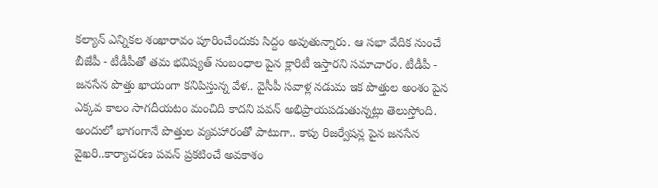కల్యాన్ ఎన్నికల శంఖారావం పూరించేందుకు సిద్దం అవుతున్నారు. ఆ సభా వేదిక నుంచే బీజేపీ - టీడీపీతో తమ భవిష్యత్ సంబంధాల పైన క్లారిటీ ఇస్తారని సమాచారం. టీడీపీ - జనసేన పొత్తు ఖాయంగా కనిపిస్తున్న వేళ.. వైసీపీ సవాళ్ల నడుమ ఇక పొత్తుల అంశం పైన ఎక్కవ కాలం సాగదీయటం మంచిది కాదని పవన్ అభిప్రాయపడుతున్నట్లు తెలుస్తోంది. అందులో భాగంగానే పొత్తుల వ్యవహారంతో పాటుగా.. కాపు రిజర్వేషన్ల పైన జనసేన వైఖరి..కార్యాచరణ పవన్ ప్రకటించే అవకాశం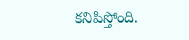కనిపిస్తోంది.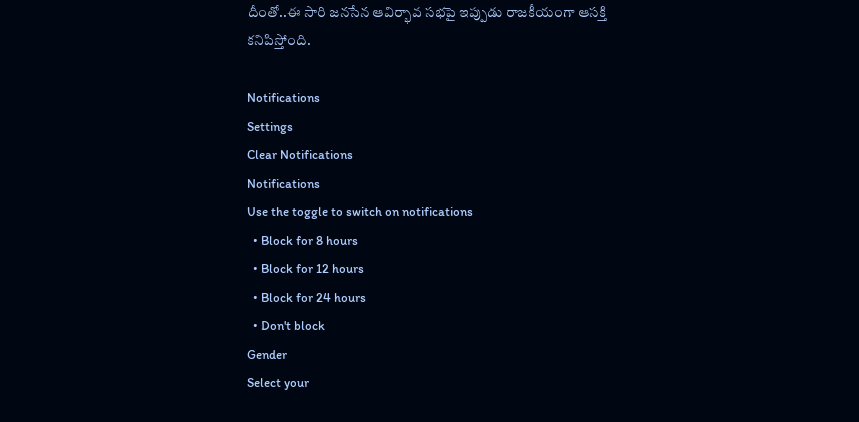దీంతో..ఈ సారి జనసేన ఆవిర్భావ సభపై ఇప్పుడు రాజకీయంగా ఆసక్తి కనిపిస్తోంది.

Notifications
Settings
Clear Notifications
Notifications
Use the toggle to switch on notifications
  • Block for 8 hours
  • Block for 12 hours
  • Block for 24 hours
  • Don't block
Gender
Select your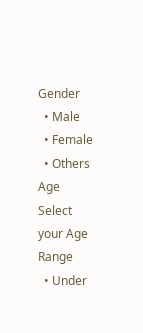Gender
  • Male
  • Female
  • Others
Age
Select your Age Range
  • Under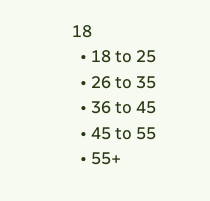18
  • 18 to 25
  • 26 to 35
  • 36 to 45
  • 45 to 55
  • 55+